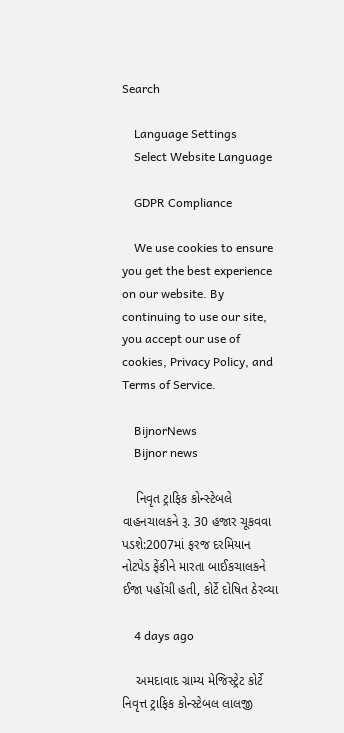Search

    Language Settings
    Select Website Language

    GDPR Compliance

    We use cookies to ensure you get the best experience on our website. By continuing to use our site, you accept our use of cookies, Privacy Policy, and Terms of Service.

    BijnorNews
    Bijnor news

    નિવૃત ટ્રાફિક કોન્સ્ટેબલે વાહનચાલકને રૂ. 30 હજાર ચૂકવવા પડશે:2007માં ફરજ દરમિયાન નોટપેડ ફેંકીને મારતા બાઈકચાલકને ઈજા પહોંચી હતી, કોર્ટે દોષિત ઠેરવ્યા

    4 days ago

    અમદાવાદ ગ્રામ્ય મેજિસ્ટ્રેટ કોર્ટે નિવૃત્ત ટ્રાફિક કોન્સ્ટેબલ લાલજી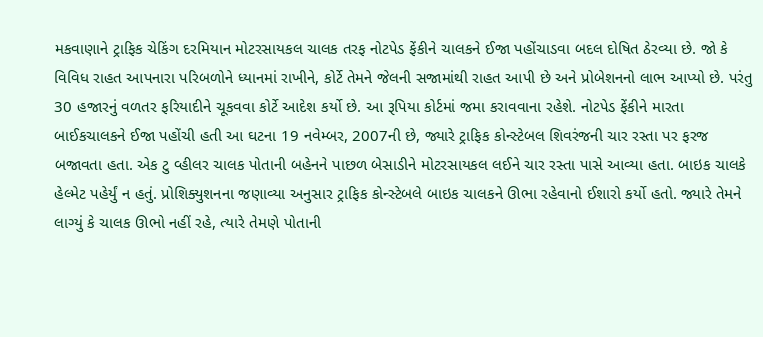મકવાણાને ટ્રાફિક ચેકિંગ દરમિયાન મોટરસાયકલ ચાલક તરફ નોટપેડ ફેંકીને ચાલકને ઈજા પહોંચાડવા બદલ દોષિત ઠેરવ્યા છે. જો કે વિવિધ રાહત આપનારા પરિબળોને ધ્યાનમાં રાખીને, કોર્ટે તેમને જેલની સજામાંથી રાહત આપી છે અને પ્રોબેશનનો લાભ આપ્યો છે. પરંતુ 30 હજારનું વળતર ફરિયાદીને ચૂકવવા કોર્ટે આદેશ કર્યો છે. આ રૂપિયા કોર્ટમાં જમા કરાવવાના રહેશે. નોટપેડ ફેંકીને મારતા બાઈકચાલકને ઈજા પહોંચી હતી આ ઘટના 19 નવેમ્બર, 2007ની છે, જ્યારે ટ્રાફિક કોન્સ્ટેબલ શિવરંજની ચાર રસ્તા પર ફરજ બજાવતા હતા. એક ટુ વ્હીલર ચાલક પોતાની બહેનને પાછળ બેસાડીને મોટરસાયકલ લઈને ચાર રસ્તા પાસે આવ્યા હતા. બાઇક ચાલકે હેલ્મેટ પહેર્યું ન હતું. પ્રોશિક્યુશનના જણાવ્યા અનુસાર ટ્રાફિક કોન્સ્ટેબલે બાઇક ચાલકને ઊભા રહેવાનો ઈશારો કર્યો હતો. જ્યારે તેમને લાગ્યું કે ચાલક ઊભો નહીં રહે, ત્યારે તેમણે પોતાની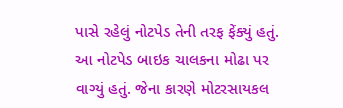પાસે રહેલું નોટપેડ તેની તરફ ફેંક્યું હતું. આ નોટપેડ બાઇક ચાલકના મોઢા પર વાગ્યું હતું. જેના કારણે મોટરસાયકલ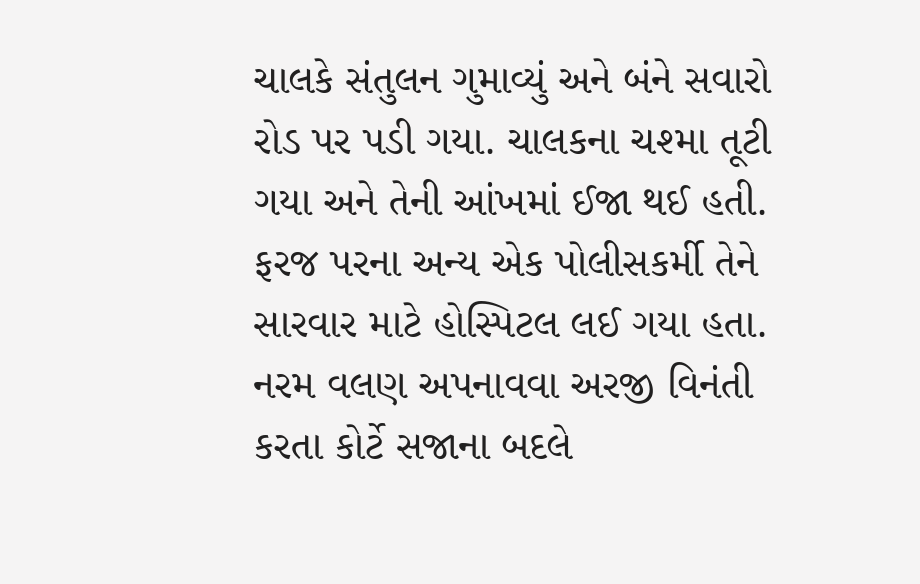ચાલકે સંતુલન ગુમાવ્યું અને બંને સવારો રોડ પર પડી ગયા. ચાલકના ચશ્મા તૂટી ગયા અને તેની આંખમાં ઈજા થઈ હતી. ફરજ પરના અન્ય એક પોલીસકર્મી તેને સારવાર માટે હોસ્પિટલ લઈ ગયા હતા. નરમ વલણ અપનાવવા અરજી વિનંતી કરતા કોર્ટે સજાના બદલે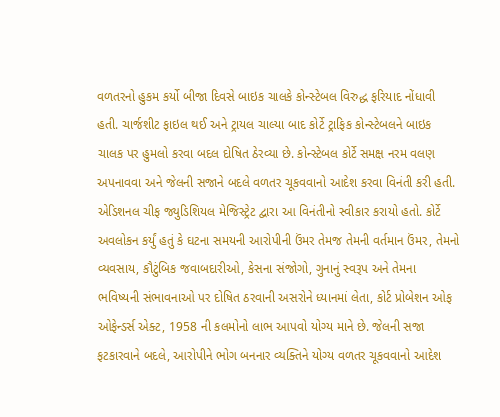વળતરનો હુકમ કર્યો બીજા દિવસે બાઇક ચાલકે કોન્સ્ટેબલ વિરુદ્ધ ફરિયાદ નોંધાવી હતી. ચાર્જશીટ ફાઇલ થઈ અને ટ્રાયલ ચાલ્યા બાદ કોર્ટે ટ્રાફિક કોન્સ્ટેબલને બાઇક ચાલક પર હુમલો કરવા બદલ દોષિત ઠેરવ્યા છે. કોન્સ્ટેબલ કોર્ટે સમક્ષ નરમ વલણ અપનાવવા અને જેલની સજાને બદલે વળતર ચૂકવવાનો આદેશ કરવા વિનંતી કરી હતી. એડિશનલ ચીફ જ્યુડિશિયલ મેજિસ્ટ્રેટ દ્વારા આ વિનંતીનો સ્વીકાર કરાયો હતો. કોર્ટે અવલોકન કર્યું હતું કે ઘટના સમયની આરોપીની ઉંમર તેમજ તેમની વર્તમાન ઉંમર, તેમનો વ્યવસાય, કૌટુંબિક જવાબદારીઓ, કેસના સંજોગો, ગુનાનું સ્વરૂપ અને તેમના ભવિષ્યની સંભાવનાઓ પર દોષિત ઠરવાની અસરોને ધ્યાનમાં લેતા, કોર્ટ પ્રોબેશન ઓફ ઓફેન્ડર્સ એક્ટ, 1958 ની કલમોનો લાભ આપવો યોગ્ય માને છે. જેલની સજા ફટકારવાને બદલે, આરોપીને ભોગ બનનાર વ્યક્તિને યોગ્ય વળતર ચૂકવવાનો આદેશ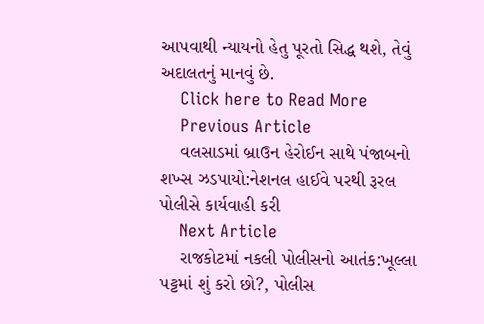આપવાથી ન્યાયનો હેતુ પૂરતો સિદ્ધ થશે, તેવું અદાલતનું માનવું છે.
    Click here to Read More
    Previous Article
    વલસાડમાં બ્રાઉન હેરોઈન સાથે પંજાબનો શખ્સ ઝડપાયો:નેશનલ હાઈવે પરથી રૂરલ પોલીસે કાર્યવાહી કરી
    Next Article
    રાજકોટમાં નકલી પોલીસનો આતંક:ખૂલ્લા પટ્ટમાં શું કરો છો?, પોલીસ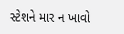સ્ટેશને માર ન ખાવો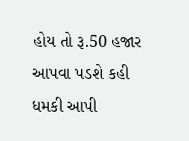હોય તો રૂ.50 હજાર આપવા પડશે કહી ધમકી આપી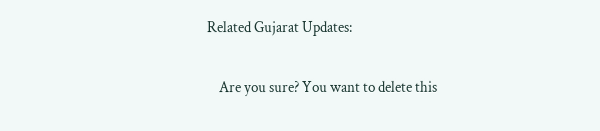Related Gujarat Updates:

    Are you sure? You want to delete this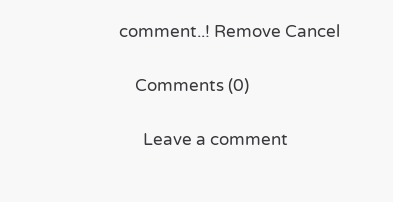comment..! Remove Cancel

    Comments (0)

      Leave a comment